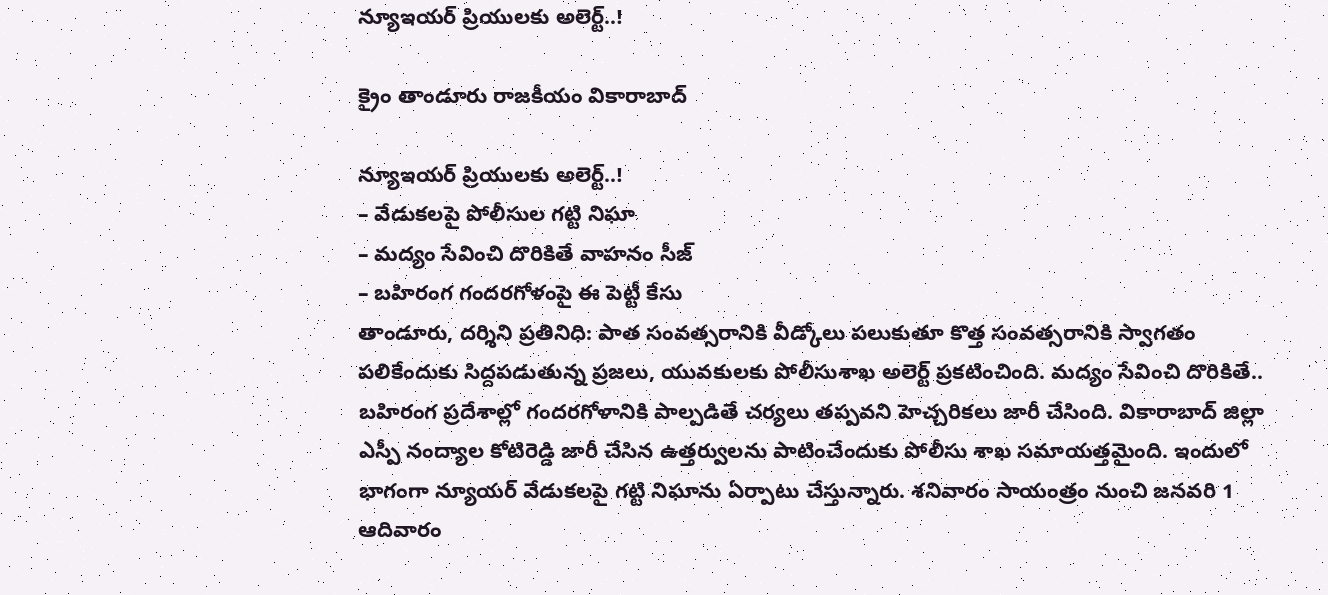న్యూఇయర్‌ ప్రియులకు అలెర్ట్..!

క్రైం తాండూరు రాజకీయం వికారాబాద్

న్యూఇయర్‌ ప్రియులకు అలెర్ట్..!
– వేడుకలపై పోలీసుల గట్టి నిఘా
– మద్యం సేవించి దొరికితే వాహనం సీజ్
– బహిరంగ గందరగోళంపై ఈ పెట్టీ కేసు
తాండూరు, దర్శిని ప్రతినిధి: పాత సంవత్సరానికి వీడ్కోలు పలుకుతూ కొత్త సంవత్సరానికి స్వాగతం పలికేందుకు సిద్దపడుతున్న ప్రజలు, యువకులకు పోలీసుశాఖ అలెర్ట్ ప్రకటించింది. మద్యం సేవించి దొరికితే.. బహిరంగ ప్రదేశాల్లో గందరగోళానికి పాల్పడితే చర్యలు తప్పవని హెచ్చరికలు జారీ చేసింది. వికారాబాద్‌ జిల్లా ఎస్పీ నంద్యాల కోటిరెడ్డి జారీ చేసిన ఉత్తర్వులను పాటించేందుకు పోలీసు శాఖ సమాయత్తమైంది. ఇందులో భాగంగా న్యూయర్ వేడుకలపై గట్టి నిఘాను ఏర్పాటు చేస్తున్నారు. శనివారం సాయంత్రం నుంచి జనవరి 1 ఆదివారం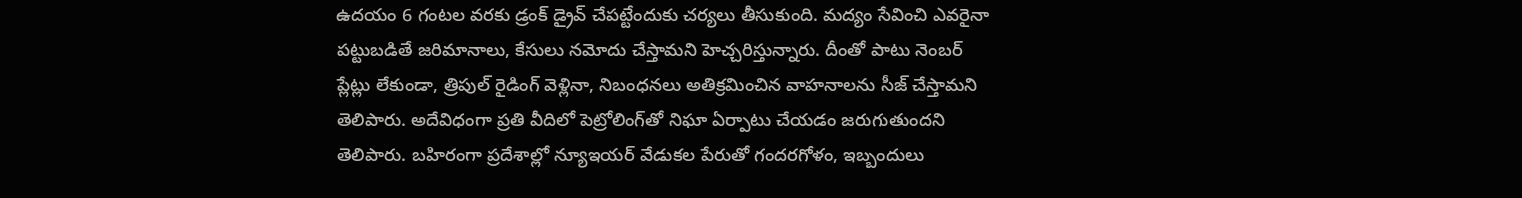ఉదయం 6 గంటల వరకు డ్రంక్ డ్రైవ్‌ చేపట్టేందుకు చర్యలు తీసుకుంది. మద్యం సేవించి ఎవరైనా పట్టుబడితే జరిమానాలు, కేసులు నమోదు చేస్తామని హెచ్చరిస్తున్నారు. దీంతో పాటు నెంబర్ ప్లేట్లు లేకుండా, త్రిపుల్ రైడింగ్ వెళ్లినా, నిబంధనలు అతిక్రమించిన వాహనాలను సీజ్ చేస్తామని తెలిపారు. అదేవిధంగా ప్రతి వీదిలో పెట్రోలింగ్‌తో నిఘా ఏర్పాటు చేయడం జరుగుతుందని తెలిపారు. బహిరంగా ప్రదేశాల్లో న్యూఇయర్ వేడుకల పేరుతో గందరగోళం, ఇబ్బందులు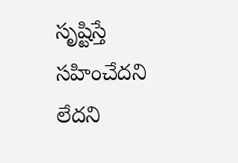సృష్టిస్తే సహించేదని లేదని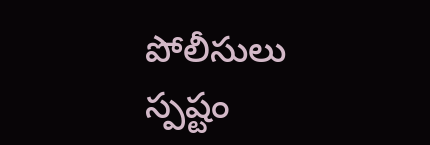పోలీసులు స్పష్టం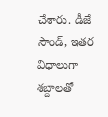చేశారు. డీజే సౌండ్‌, ఇతర విధాలుగా శబ్దాలతో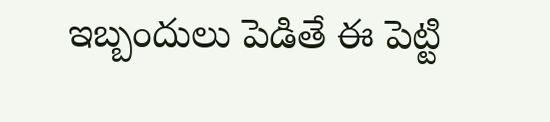ఇబ్బందులు పెడితే ఈ పెట్టి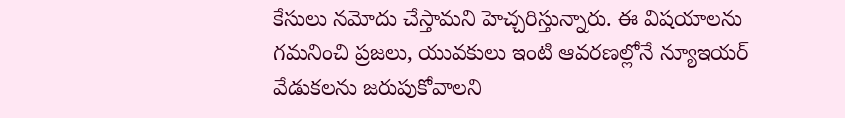కేసులు నమోదు చేస్తామని హెచ్చరిస్తున్నారు. ఈ విషయాలను గమనించి ప్రజలు, యువకులు ఇంటి ఆవరణల్లోనే న్యూఇయర్ వేడుకలను జరుపుకోవాలని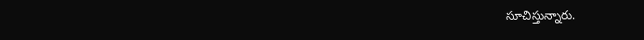సూచిస్తున్నారు.